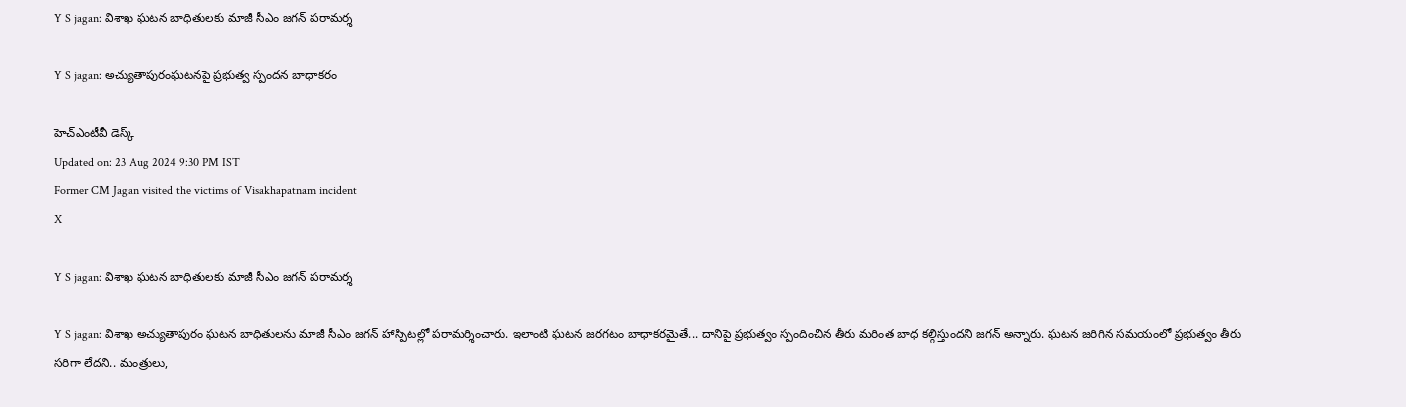Y S jagan: విశాఖ ఘటన బాధితులకు మాజీ సీఎం జగన్ పరామర్శ

Y S jagan: అచ్యుతాపురంఘటనపై ప్రభుత్వ స్పందన బాధాకరం

హెచ్ఎంటీవీ డెస్క్
Updated on: 23 Aug 2024 9:30 PM IST
Former CM Jagan visited the victims of Visakhapatnam incident
X

Y S jagan: విశాఖ ఘటన బాధితులకు మాజీ సీఎం జగన్ పరామర్శ

Y S jagan: విశాఖ అచ్యుతాపురం ఘటన బాధితులను మాజీ సీఎం జగన్ హాస్పిటల్లో పరామర్శించారు. ఇలాంటి ఘటన జరగటం బాధాకరమైతే... దానిపై ప్రభుత్వం స్పందించిన తీరు మరింత బాధ కల్గిస్తుందని జగన్ అన్నారు. ఘటన జరిగిన సమయంలో ప్రభుత్వం తీరు సరిగా లేదని.. మంత్రులు,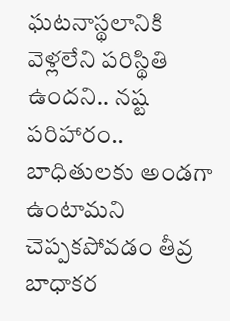ఘటనాస్థలానికి వెళ్లలేని పరిస్థితి ఉందని.. నష్ట పరిహారం.. బాధితులకు అండగా ఉంటామని చెప్పకపోవడం తీవ్ర బాధాకర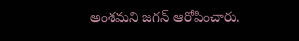అంశమని జగన్ ఆరోపించారు.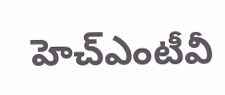హెచ్ఎంటీవీ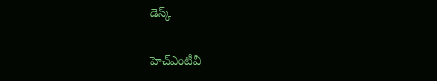డెస్క్

హెచ్ఎంటీవీ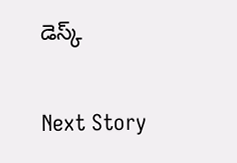డెస్క్

Next Story